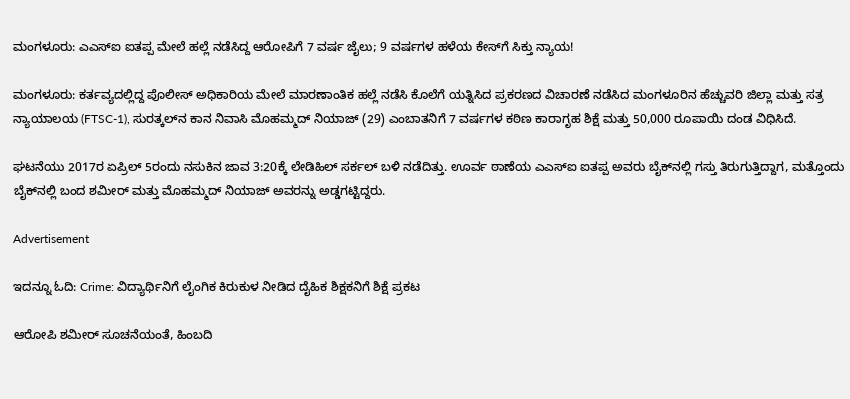ಮಂಗಳೂರು: ಎಎಸ್‍ಐ ಐತಪ್ಪ ಮೇಲೆ ಹಲ್ಲೆ ನಡೆಸಿದ್ದ ಆರೋಪಿಗೆ 7 ವರ್ಷ ಜೈಲು; 9 ವರ್ಷಗಳ ಹಳೆಯ ಕೇಸ್‌ಗೆ ಸಿಕ್ತು ನ್ಯಾಯ!

ಮಂಗಳೂರು: ಕರ್ತವ್ಯದಲ್ಲಿದ್ದ ಪೊಲೀಸ್ ಅಧಿಕಾರಿಯ ಮೇಲೆ ಮಾರಣಾಂತಿಕ ಹಲ್ಲೆ ನಡೆಸಿ ಕೊಲೆಗೆ ಯತ್ನಿಸಿದ ಪ್ರಕರಣದ ವಿಚಾರಣೆ ನಡೆಸಿದ ಮಂಗಳೂರಿನ ಹೆಚ್ಚುವರಿ ಜಿಲ್ಲಾ ಮತ್ತು ಸತ್ರ ನ್ಯಾಯಾಲಯ (FTSC-1), ಸುರತ್ಕಲ್‌ನ ಕಾನ ನಿವಾಸಿ ಮೊಹಮ್ಮದ್ ನಿಯಾಜ್ (29) ಎಂಬಾತನಿಗೆ 7 ವರ್ಷಗಳ ಕಠಿಣ ಕಾರಾಗೃಹ ಶಿಕ್ಷೆ ಮತ್ತು 50,000 ರೂಪಾಯಿ ದಂಡ ವಿಧಿಸಿದೆ.

ಘಟನೆಯು 2017ರ ಏಪ್ರಿಲ್ 5ರಂದು ನಸುಕಿನ ಜಾವ 3:20ಕ್ಕೆ ಲೇಡಿಹಿಲ್ ಸರ್ಕಲ್ ಬಳಿ ನಡೆದಿತ್ತು. ಊರ್ವ ಠಾಣೆಯ ಎಎಸ್‍ಐ ಐತಪ್ಪ ಅವರು ಬೈಕ್‌ನಲ್ಲಿ ಗಸ್ತು ತಿರುಗುತ್ತಿದ್ದಾಗ, ಮತ್ತೊಂದು ಬೈಕ್‌ನಲ್ಲಿ ಬಂದ ಶಮೀರ್ ಮತ್ತು ಮೊಹಮ್ಮದ್ ನಿಯಾಜ್ ಅವರನ್ನು ಅಡ್ಡಗಟ್ಟಿದ್ದರು.

Advertisement

ಇದನ್ನೂ ಓದಿ: Crime: ವಿದ್ಯಾರ್ಥಿನಿಗೆ ಲೈಂಗಿಕ ಕಿರುಕುಳ ನೀಡಿದ ದೈಹಿಕ ಶಿಕ್ಷಕನಿಗೆ ಶಿಕ್ಷೆ ಪ್ರಕಟ

ಆರೋಪಿ ಶಮೀರ್ ಸೂಚನೆಯಂತೆ, ಹಿಂಬದಿ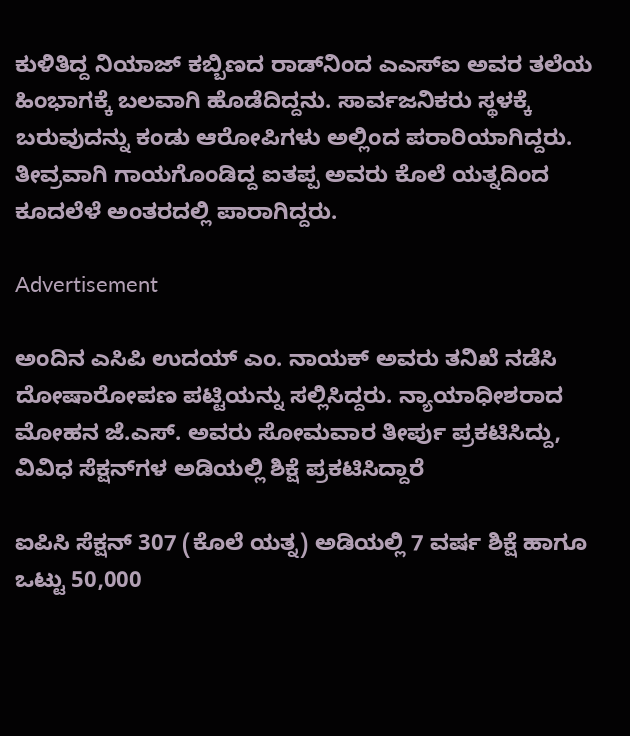ಕುಳಿತಿದ್ದ ನಿಯಾಜ್ ಕಬ್ಬಿಣದ ರಾಡ್‌ನಿಂದ ಎಎಸ್‍ಐ ಅವರ ತಲೆಯ ಹಿಂಭಾಗಕ್ಕೆ ಬಲವಾಗಿ ಹೊಡೆದಿದ್ದನು. ಸಾರ್ವಜನಿಕರು ಸ್ಥಳಕ್ಕೆ ಬರುವುದನ್ನು ಕಂಡು ಆರೋಪಿಗಳು ಅಲ್ಲಿಂದ ಪರಾರಿಯಾಗಿದ್ದರು. ತೀವ್ರವಾಗಿ ಗಾಯಗೊಂಡಿದ್ದ ಐತಪ್ಪ ಅವರು ಕೊಲೆ ಯತ್ನದಿಂದ ಕೂದಲೆಳೆ ಅಂತರದಲ್ಲಿ ಪಾರಾಗಿದ್ದರು.

Advertisement

ಅಂದಿನ ಎಸಿಪಿ ಉದಯ್ ಎಂ. ನಾಯಕ್ ಅವರು ತನಿಖೆ ನಡೆಸಿ ದೋಷಾರೋಪಣ ಪಟ್ಟಿಯನ್ನು ಸಲ್ಲಿಸಿದ್ದರು. ನ್ಯಾಯಾಧೀಶರಾದ ಮೋಹನ ಜೆ.ಎಸ್. ಅವರು ಸೋಮವಾರ ತೀರ್ಪು ಪ್ರಕಟಿಸಿದ್ದು, ವಿವಿಧ ಸೆಕ್ಷನ್‌ಗಳ ಅಡಿಯಲ್ಲಿ ಶಿಕ್ಷೆ ಪ್ರಕಟಿಸಿದ್ದಾರೆ

ಐಪಿಸಿ ಸೆಕ್ಷನ್ 307 (ಕೊಲೆ ಯತ್ನ) ಅಡಿಯಲ್ಲಿ 7 ವರ್ಷ ಶಿಕ್ಷೆ ಹಾಗೂ ಒಟ್ಟು 50,000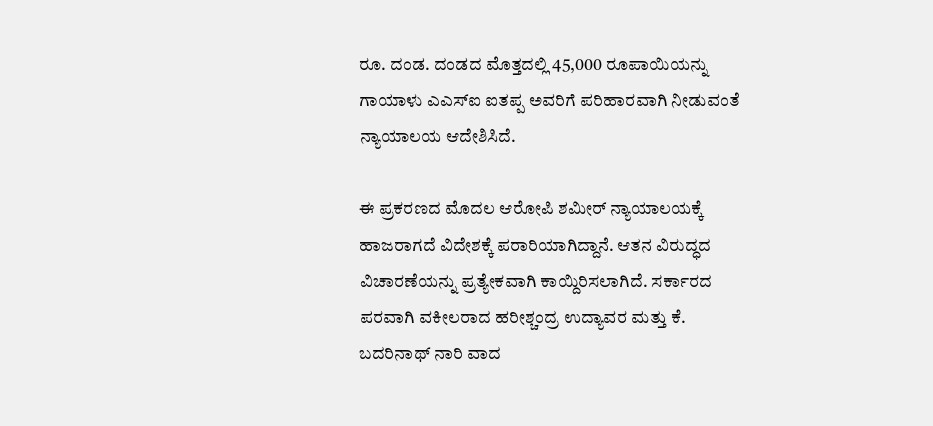ರೂ. ದಂಡ. ದಂಡದ ಮೊತ್ತದಲ್ಲಿ 45,000 ರೂಪಾಯಿಯನ್ನು ಗಾಯಾಳು ಎಎಸ್‍ಐ ಐತಪ್ಪ ಅವರಿಗೆ ಪರಿಹಾರವಾಗಿ ನೀಡುವಂತೆ ನ್ಯಾಯಾಲಯ ಆದೇಶಿಸಿದೆ.

ಈ ಪ್ರಕರಣದ ಮೊದಲ ಆರೋಪಿ ಶಮೀರ್ ನ್ಯಾಯಾಲಯಕ್ಕೆ ಹಾಜರಾಗದೆ ವಿದೇಶಕ್ಕೆ ಪರಾರಿಯಾಗಿದ್ದಾನೆ. ಆತನ ವಿರುದ್ಧದ ವಿಚಾರಣೆಯನ್ನು ಪ್ರತ್ಯೇಕವಾಗಿ ಕಾಯ್ದಿರಿಸಲಾಗಿದೆ. ಸರ್ಕಾರದ ಪರವಾಗಿ ವಕೀಲರಾದ ಹರೀಶ್ಚಂದ್ರ ಉದ್ಯಾವರ ಮತ್ತು ಕೆ. ಬದರಿನಾಥ್ ನಾರಿ ವಾದ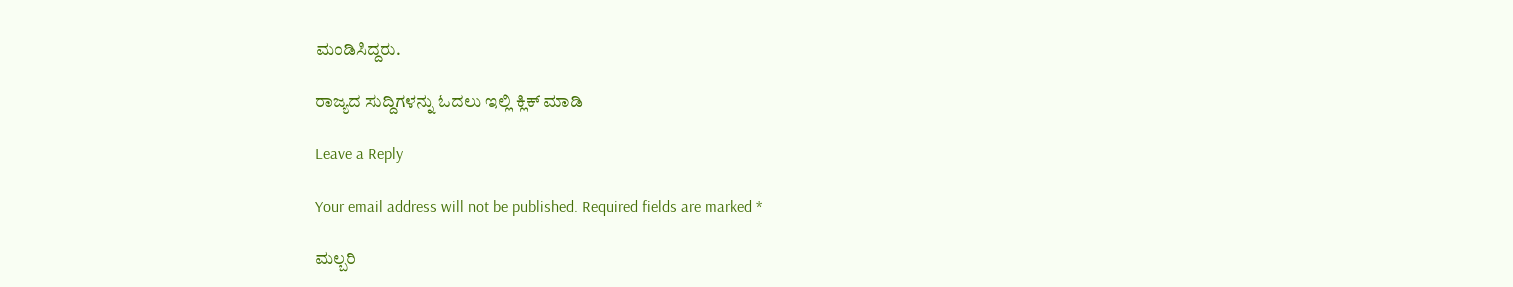ಮಂಡಿಸಿದ್ದರು.

ರಾಜ್ಯದ ಸುದ್ದಿಗಳನ್ನು ಓದಲು ಇಲ್ಲಿ ಕ್ಲಿಕ್ ಮಾಡಿ

Leave a Reply

Your email address will not be published. Required fields are marked *

ಮಲ್ಬರಿ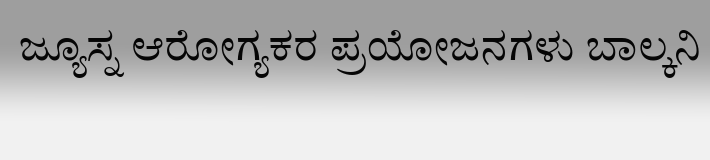ಜ್ಯೂಸ್ನ ಆರೋಗ್ಯಕರ ಪ್ರಯೋಜನಗಳು ಬಾಲ್ಕನಿ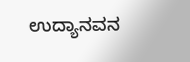ಉದ್ಯಾನವನ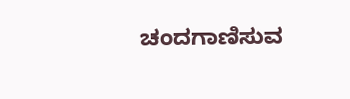ಚಂದಗಾಣಿಸುವ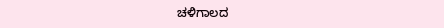ಚಳಿಗಾಲದ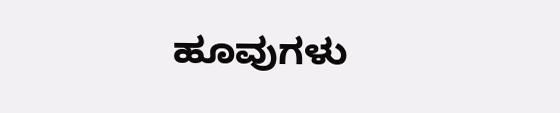ಹೂವುಗಳು